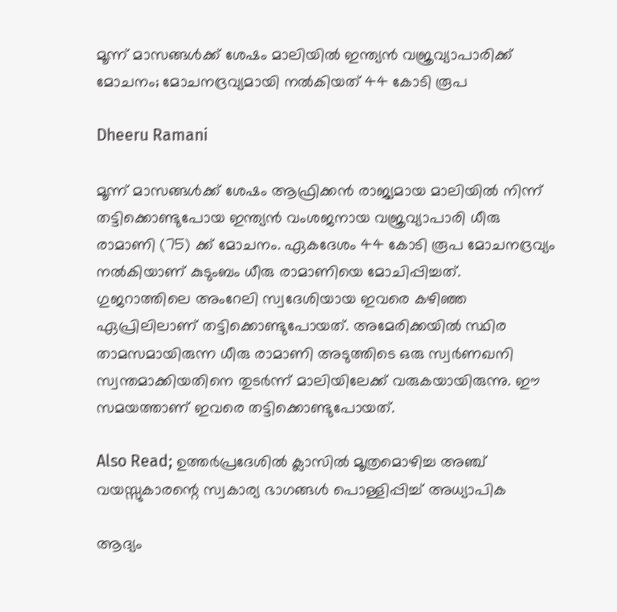മൂന്ന് മാസങ്ങൾക്ക് ശേഷം മാലിയിൽ ഇന്ത്യൻ വജ്രവ്യാപാരിക്ക് മോചനം; മോചനദ്രവ്യമായി നൽകിയത് 44 കോടി രൂപ

Dheeru Ramani

മൂന്ന് മാസങ്ങൾക്ക് ശേഷം ആഫ്രിക്കൻ രാജ്യമായ മാലിയിൽ നിന്ന് തട്ടിക്കൊണ്ടുപോയ ഇന്ത്യൻ വംശജനായ വജ്രവ്യാപാരി ധീരു രാമാണി (75) ക്ക് മോചനം. ഏകദേശം 44 കോടി രൂപ മോചനദ്രവ്യം നൽകിയാണ് കുടുംബം ധീരു രാമാണിയെ മോചിപ്പിച്ചത്. ഗുജറാത്തിലെ അംറേലി സ്വദേശിയായ ഇവരെ കഴിഞ്ഞ ഏപ്രിലിലാണ് തട്ടിക്കൊണ്ടുപോയത്. അമേരിക്കയിൽ സ്ഥിര താമസമായിരുന്ന ധീരു രാമാണി അടുത്തിടെ ഒരു സ്വർണഖനി സ്വന്തമാക്കിയതിനെ തുടർന്ന് മാലിയിലേക്ക് വരുകയായിരുന്നു. ഈ സമയത്താണ് ഇവരെ തട്ടിക്കൊണ്ടുപോയത്.

Also Read; ഉത്തർപ്രദേശിൽ ക്ലാസിൽ മൂത്രമൊഴിച്ച അഞ്ച് വയസ്സുകാരന്റെ സ്വകാര്യ ഭാഗങ്ങൾ പൊള്ളിപ്പിച്ച് അധ്യാപിക

ആദ്യം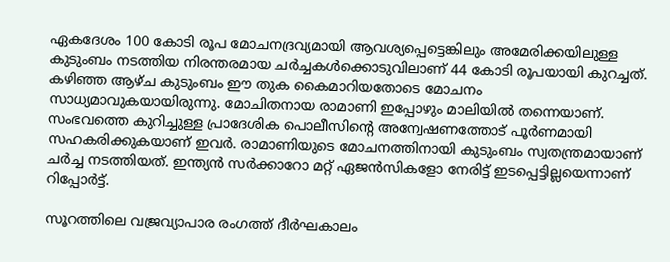ഏകദേശം 100 കോടി രൂപ മോചനദ്രവ്യമായി ആവശ്യപ്പെട്ടെങ്കിലും അമേരിക്കയിലുള്ള കുടുംബം നടത്തിയ നിരന്തരമായ ചർച്ചകൾക്കൊടുവിലാണ് 44 കോടി രൂപയായി കുറച്ചത്. കഴിഞ്ഞ ആഴ്ച കുടുംബം ഈ തുക കൈമാറിയതോടെ മോചനം സാധ്യമാവുകയായിരുന്നു. മോചിതനായ രാമാണി ഇപ്പോഴും മാലിയിൽ തന്നെയാണ്. സംഭവത്തെ കുറിച്ചുള്ള പ്രാദേശിക പൊലീസിന്റെ അന്വേഷണത്തോട് പൂർണമായി സഹകരിക്കുകയാണ് ഇവർ. രാമാണിയുടെ മോചനത്തിനായി കുടുംബം സ്വതന്ത്രമായാണ് ചർച്ച നടത്തിയത്. ഇന്ത്യൻ സർക്കാറോ മറ്റ് ഏജൻസികളോ നേരിട്ട് ഇടപ്പെട്ടില്ലയെന്നാണ് റിപ്പോർട്ട്.

സൂറത്തിലെ വജ്രവ്യാപാര രംഗത്ത് ദീർഘകാലം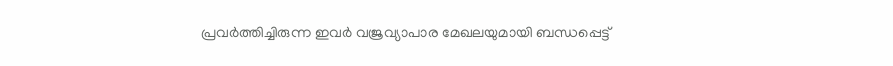പ്രവർത്തിച്ചിരുന്ന ഇവർ വജ്രവ്യാപാര മേഖലയുമായി ബന്ധപ്പെട്ട്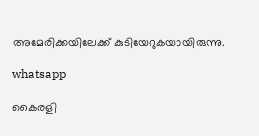അമേരിക്കയിലേക്ക് കുടിയേറുകയായിരുന്നു.

whatsapp

കൈരളി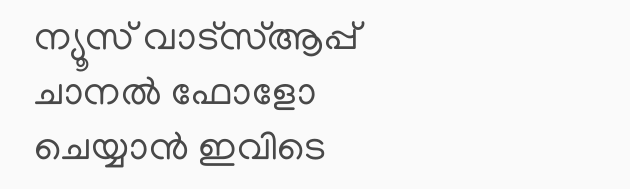ന്യൂസ് വാട്‌സ്ആപ്പ് ചാനല്‍ ഫോളോ ചെയ്യാന്‍ ഇവിടെ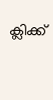ക്ലിക്ക്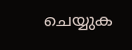ചെയ്യുക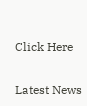Click Here

Latest News